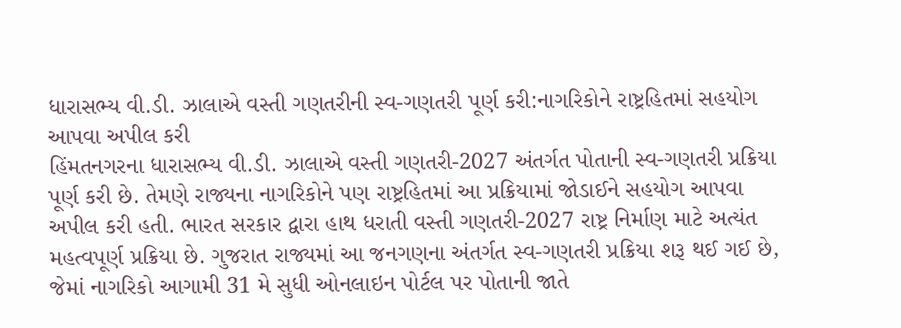ધારાસભ્ય વી.ડી. ઝાલાએ વસ્તી ગણતરીની સ્વ-ગણતરી પૂર્ણ કરી:નાગરિકોને રાષ્ટ્રહિતમાં સહયોગ આપવા અપીલ કરી
હિંમતનગરના ધારાસભ્ય વી.ડી. ઝાલાએ વસ્તી ગણતરી-2027 અંતર્ગત પોતાની સ્વ-ગણતરી પ્રક્રિયા પૂર્ણ કરી છે. તેમણે રાજ્યના નાગરિકોને પણ રાષ્ટ્રહિતમાં આ પ્રક્રિયામાં જોડાઈને સહયોગ આપવા અપીલ કરી હતી. ભારત સરકાર દ્વારા હાથ ધરાતી વસ્તી ગણતરી-2027 રાષ્ટ્ર નિર્માણ માટે અત્યંત મહત્વપૂર્ણ પ્રક્રિયા છે. ગુજરાત રાજ્યમાં આ જનગણના અંતર્ગત સ્વ-ગણતરી પ્રક્રિયા શરૂ થઈ ગઈ છે, જેમાં નાગરિકો આગામી 31 મે સુધી ઓનલાઇન પોર્ટલ પર પોતાની જાતે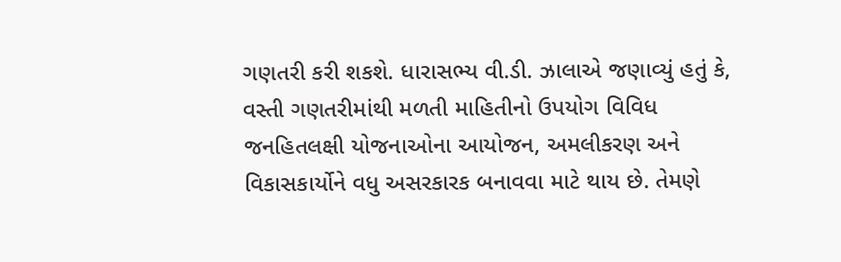ગણતરી કરી શકશે. ધારાસભ્ય વી.ડી. ઝાલાએ જણાવ્યું હતું કે, વસ્તી ગણતરીમાંથી મળતી માહિતીનો ઉપયોગ વિવિધ જનહિતલક્ષી યોજનાઓના આયોજન, અમલીકરણ અને વિકાસકાર્યોને વધુ અસરકારક બનાવવા માટે થાય છે. તેમણે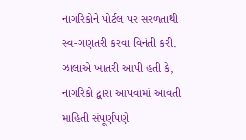નાગરિકોને પોર્ટલ પર સરળતાથી સ્વ-ગણતરી કરવા વિનંતી કરી. ઝાલાએ ખાતરી આપી હતી કે, નાગરિકો દ્વારા આપવામાં આવતી માહિતી સંપૂર્ણપણે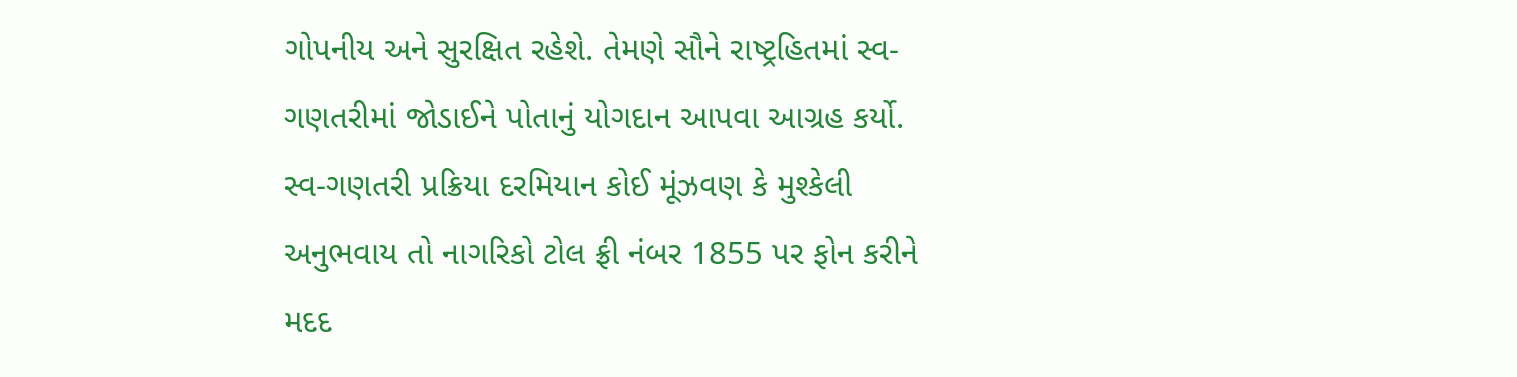ગોપનીય અને સુરક્ષિત રહેશે. તેમણે સૌને રાષ્ટ્રહિતમાં સ્વ-ગણતરીમાં જોડાઈને પોતાનું યોગદાન આપવા આગ્રહ કર્યો. સ્વ-ગણતરી પ્રક્રિયા દરમિયાન કોઈ મૂંઝવણ કે મુશ્કેલી અનુભવાય તો નાગરિકો ટોલ ફ્રી નંબર 1855 પર ફોન કરીને મદદ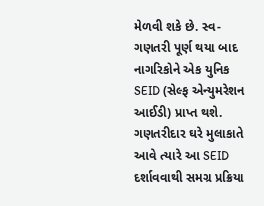મેળવી શકે છે. સ્વ-ગણતરી પૂર્ણ થયા બાદ નાગરિકોને એક યુનિક SEID (સેલ્ફ એન્યુમરેશન આઈડી) પ્રાપ્ત થશે. ગણતરીદાર ઘરે મુલાકાતે આવે ત્યારે આ SEID દર્શાવવાથી સમગ્ર પ્રક્રિયા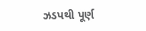ઝડપથી પૂર્ણ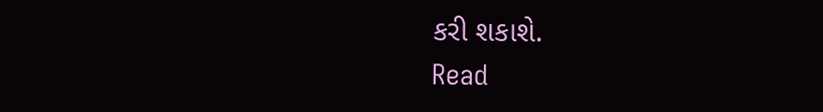કરી શકાશે.
Read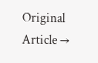Original Article →